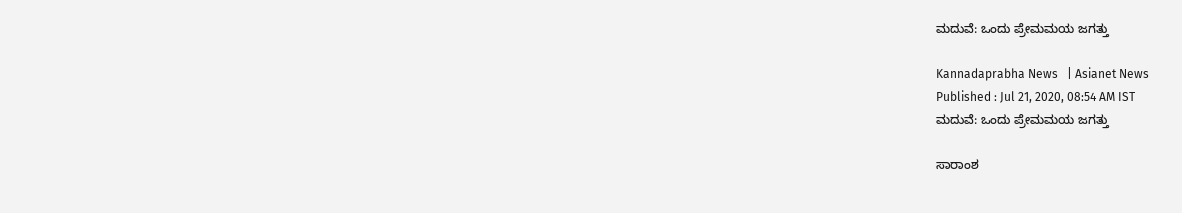ಮದುವೆ: ಒಂದು ಪ್ರೇಮಮಯ ಜಗತ್ತು

Kannadaprabha News   | Asianet News
Published : Jul 21, 2020, 08:54 AM IST
ಮದುವೆ: ಒಂದು ಪ್ರೇಮಮಯ ಜಗತ್ತು

ಸಾರಾಂಶ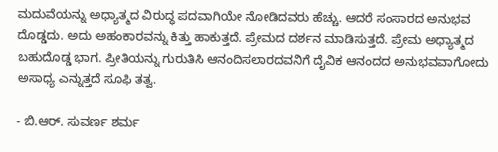ಮದುವೆಯನ್ನು ಅಧ್ಯಾತ್ಮದ ವಿರುದ್ಧ ಪದವಾಗಿಯೇ ನೋಡಿದವರು ಹೆಚ್ಚು. ಆದರೆ ಸಂಸಾರದ ಅನುಭವ ದೊಡ್ಡದು. ಅದು ಅಹಂಕಾರವನ್ನು ಕಿತ್ತು ಹಾಕುತ್ತದೆ. ಪ್ರೇಮದ ದರ್ಶನ ಮಾಡಿಸುತ್ತದೆ. ಪ್ರೇಮ ಅಧ್ಯಾತ್ಮದ ಬಹುದೊಡ್ಡ ಭಾಗ. ಪ್ರೀತಿಯನ್ನು ಗುರುತಿಸಿ ಆನಂದಿಸಲಾರದವನಿಗೆ ದೈವಿಕ ಆನಂದದ ಅನುಭವವಾಗೋದು ಅಸಾಧ್ಯ ಎನ್ನುತ್ತದೆ ಸೂಫಿ ತತ್ವ.

- ಬಿ.ಆರ್‌. ಸುವರ್ಣ ಶರ್ಮ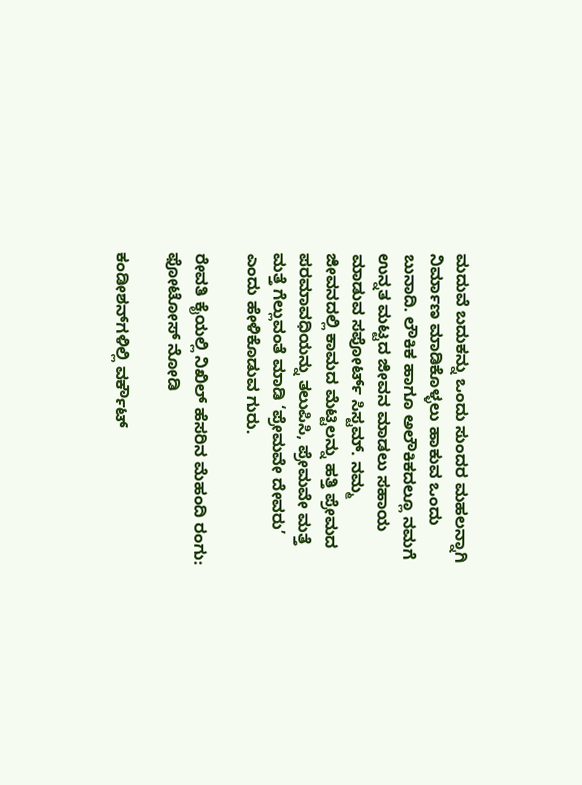ಮದುವೆ ಬದುಕನ್ನು ಒಂದು ಸುಂದರ ಮಹಲನ್ನಾಗಿ ನಿರ್ಮಾಣ ಮಾಡಿಕೊಳ್ಳಲು ಹಾಕುವ ಒಂದು ಬುನಾದಿ. ಲೌಕಿಕ ಹಾಗೂ ಅಲೌಕಿಕದಲ್ಲೂ ನಮಗೆ ಉನ್ನತ ಮಟ್ಟದ ಜೀವನ ಮಾಡಲು ಸಹಾಯ ಮಾಡುವ ಸಪೋರ್ಟ್‌ ಸಿಸ್ಟಮ್‌. ನಮ್ಮ ಜೀವನದಲ್ಲಿ ಕಾಮದ ಮೆಟ್ಟಿಲನ್ನು ಹತ್ತಿ ಪ್ರೇಮದ ಪರಮಾವಧಿಯನ್ನು ತಲುಪಿಸಿ, ಪ್ರೇಮವೇ ಮತ್ತೆ ಮತ್ತೆ ಗೆಲ್ಲುವಂತೆ ಮಾಡಿ ‘ಪ್ರೇಮವೇ ದೇವರು’ ಎಂದು ಹೇಳಿಕೊಡುವ ಗುರು.

ರೇವತಿ ಕೈಯಲ್ಲಿ ನಿಖಿಲ್ ಹೆಸರಿನ ಮೆಹಂದಿ ರಂಗು: ಫೋಟೋಸ್ ನೋಡಿ

ಕಂಡೀಶನ್‌ಗಳಿಲ್ಲಿ ವರ್ಕೌಟ್‌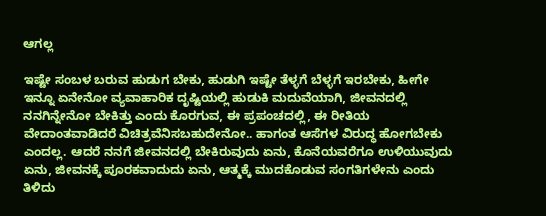ಆಗಲ್ಲ

ಇಷ್ಟೇ ಸಂಬಳ ಬರುವ ಹುಡುಗ ಬೇಕು, ಹುಡುಗಿ ಇಷ್ಟೇ ತೆಳ್ಳಗೆ ಬೆಳ್ಳಗೆ ಇರಬೇಕು, ಹೀಗೇ ಇನ್ನೂ ಏನೇನೋ ವ್ಯವಾಹಾರಿಕ ದೃಷ್ಟಿಯಲ್ಲಿ ಹುಡುಕಿ ಮದುವೆಯಾಗಿ, ಜೀವನದಲ್ಲಿ ನನಗಿನ್ನೇನೋ ಬೇಕಿತ್ತು ಎಂದು ಕೊರಗುವ, ಈ ಪ್ರಪಂಚದಲ್ಲಿ, ಈ ರೀತಿಯ ವೇದಾಂತವಾಡಿದರೆ ವಿಚಿತ್ರವೆನಿಸಬಹುದೇನೋ.. ಹಾಗಂತ ಆಸೆಗಳ ವಿರುದ್ಧ ಹೋಗಬೇಕು ಎಂದಲ್ಲ. ಆದರೆ ನನಗೆ ಜೀವನದಲ್ಲಿ ಬೇಕಿರುವುದು ಏನು, ಕೊನೆಯವರೆಗೂ ಉಳಿಯುವುದು ಏನು, ಜೀವನಕ್ಕೆ ಪೂರಕವಾದುದು ಏನು, ಆತ್ಮಕ್ಕೆ ಮುದಕೊಡುವ ಸಂಗತಿಗಳೇನು ಎಂದು ತಿಳಿದು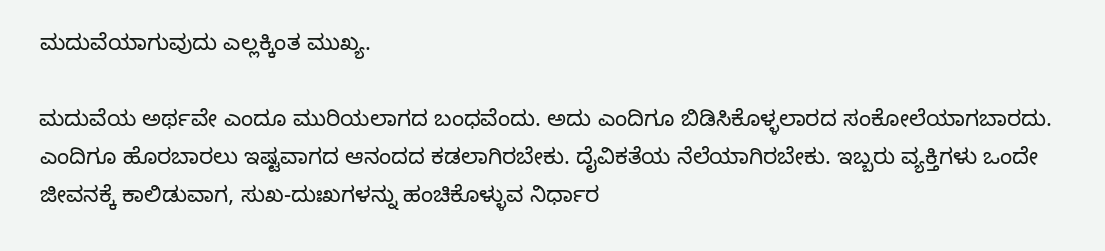ಮದುವೆಯಾಗುವುದು ಎಲ್ಲಕ್ಕಿಂತ ಮುಖ್ಯ.

ಮದುವೆಯ ಅರ್ಥವೇ ಎಂದೂ ಮುರಿಯಲಾಗದ ಬಂಧವೆಂದು. ಅದು ಎಂದಿಗೂ ಬಿಡಿಸಿಕೊಳ್ಳಲಾರದ ಸಂಕೋಲೆಯಾಗಬಾರದು. ಎಂದಿಗೂ ಹೊರಬಾರಲು ಇಷ್ಟವಾಗದ ಆನಂದದ ಕಡಲಾಗಿರಬೇಕು. ದೈವಿಕತೆಯ ನೆಲೆಯಾಗಿರಬೇಕು. ಇಬ್ಬರು ವ್ಯಕ್ತಿಗಳು ಒಂದೇ ಜೀವನಕ್ಕೆ ಕಾಲಿಡುವಾಗ, ಸುಖ-ದುಃಖಗಳನ್ನು ಹಂಚಿಕೊಳ್ಳುವ ನಿರ್ಧಾರ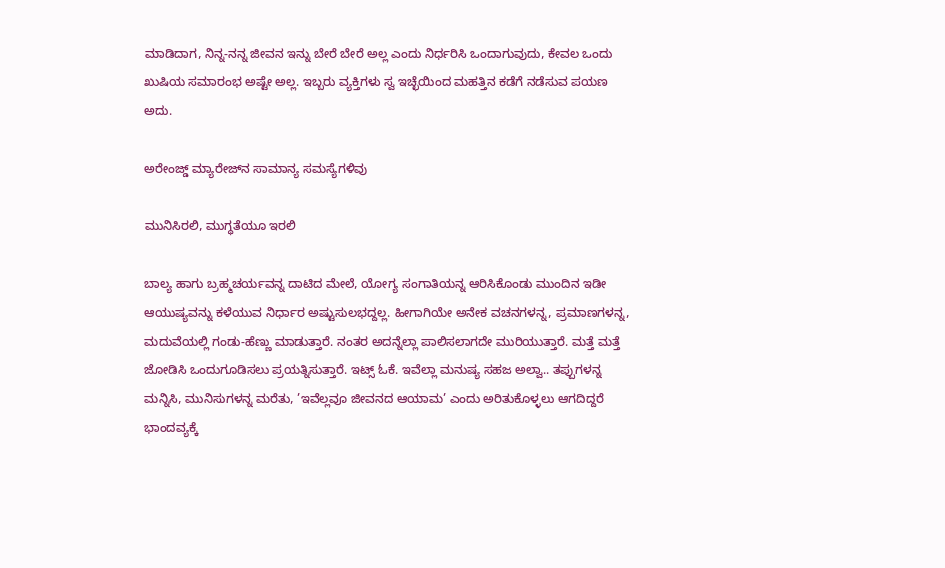ಮಾಡಿದಾಗ, ನಿನ್ನ-ನನ್ನ ಜೀವನ ಇನ್ನು ಬೇರೆ ಬೇರೆ ಅಲ್ಲ ಎಂದು ನಿರ್ಧರಿಸಿ ಒಂದಾಗುವುದು, ಕೇವಲ ಒಂದು ಖುಷಿಯ ಸಮಾರಂಭ ಅಷ್ಟೇ ಅಲ್ಲ. ಇಬ್ಬರು ವ್ಯಕ್ತಿಗಳು ಸ್ವ ಇಚ್ಛೆಯಿಂದ ಮಹತ್ತಿನ ಕಡೆಗೆ ನಡೆಸುವ ಪಯಣ ಅದು.

ಅರೇಂಜ್ಡ್ ಮ್ಯಾರೇಜ್‌ನ ಸಾಮಾನ್ಯ ಸಮಸ್ಯೆಗಳಿವು

ಮುನಿಸಿರಲಿ, ಮುಗ್ಧತೆಯೂ ಇರಲಿ

ಬಾಲ್ಯ ಹಾಗು ಬ್ರಹ್ಮಚರ್ಯವನ್ನ ದಾಟಿದ ಮೇಲೆ, ಯೋಗ್ಯ ಸಂಗಾತಿಯನ್ನ ಆರಿಸಿಕೊಂಡು ಮುಂದಿನ ಇಡೀ ಆಯುಷ್ಯವನ್ನು ಕಳೆಯುವ ನಿರ್ಧಾರ ಅಷ್ಟುಸುಲಭದ್ದಲ್ಲ. ಹೀಗಾಗಿಯೇ ಅನೇಕ ವಚನಗಳನ್ನ, ಪ್ರಮಾಣಗಳನ್ನ, ಮದುವೆಯಲ್ಲಿ ಗಂಡು-ಹೆಣ್ಣು ಮಾಡುತ್ತಾರೆ. ನಂತರ ಅದನ್ನೆಲ್ಲಾ ಪಾಲಿಸಲಾಗದೇ ಮುರಿಯುತ್ತಾರೆ. ಮತ್ತೆ ಮತ್ತೆ ಜೋಡಿಸಿ ಒಂದುಗೂಡಿಸಲು ಪ್ರಯತ್ನಿಸುತ್ತಾರೆ. ಇಟ್ಸ್‌ ಓಕೆ. ಇವೆಲ್ಲಾ ಮನುಷ್ಯ ಸಹಜ ಅಲ್ವಾ.. ತಪ್ಪುಗಳನ್ನ ಮನ್ನಿಸಿ, ಮುನಿಸುಗಳನ್ನ ಮರೆತು, ’ಇವೆಲ್ಲವೂ ಜೀವನದ ಆಯಾಮ’ ಎಂದು ಅರಿತುಕೊಳ್ಳಲು ಆಗದಿದ್ದರೆ ಭಾಂದವ್ಯಕ್ಕೆ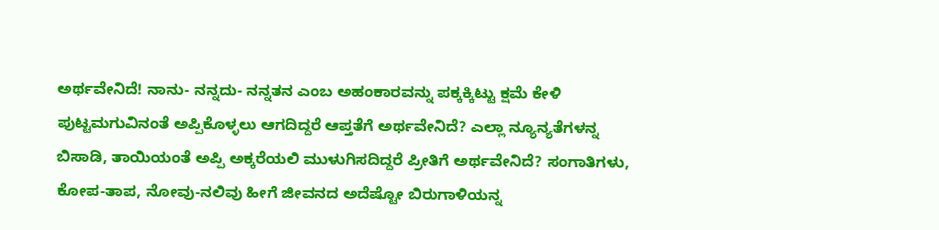ಅರ್ಥವೇನಿದೆ! ನಾನು- ನನ್ನದು- ನನ್ನತನ ಎಂಬ ಅಹಂಕಾರವನ್ನು ಪಕ್ಕಕ್ಕಿಟ್ಟು ಕ್ಷಮೆ ಕೇಳಿ ಪುಟ್ಟಮಗುವಿನಂತೆ ಅಪ್ಪಿಕೊಳ್ಳಲು ಆಗದಿದ್ದರೆ ಆಪ್ತತೆಗೆ ಅರ್ಥವೇನಿದೆ? ಎಲ್ಲಾ ನ್ಯೂನ್ಯತೆಗಳನ್ನ ಬಿಸಾಡಿ, ತಾಯಿಯಂತೆ ಅಪ್ಪಿ ಅಕ್ಕರೆಯಲಿ ಮುಳುಗಿಸದಿದ್ದರೆ ಪ್ರೀತಿಗೆ ಅರ್ಥವೇನಿದೆ? ಸಂಗಾತಿಗಳು, ಕೋಪ-ತಾಪ, ನೋವು-ನಲಿವು ಹೀಗೆ ಜೀವನದ ಅದೆಷ್ಟೋ ಬಿರುಗಾಳಿಯನ್ನ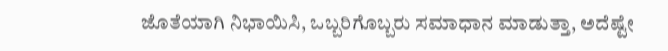ಜೊತೆಯಾಗಿ ನಿಭಾಯಿಸಿ, ಒಬ್ಬರಿಗೊಬ್ಬರು ಸಮಾಧಾನ ಮಾಡುತ್ತಾ, ಅದೆಷ್ಟೇ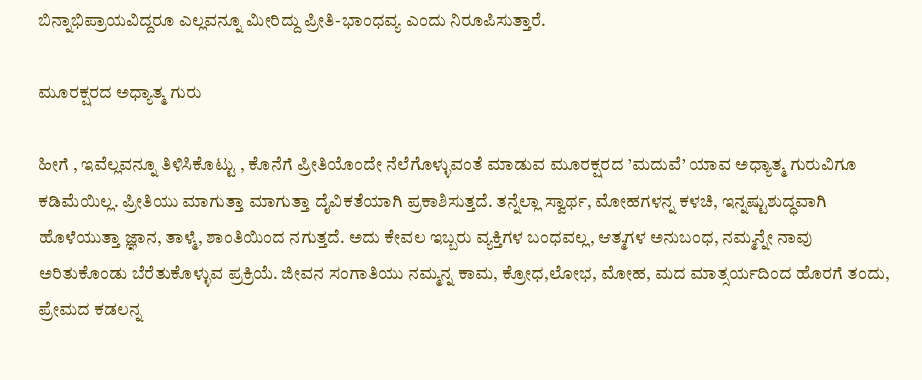ಬಿನ್ನಾಭಿಪ್ರಾಯವಿದ್ದರೂ ಎಲ್ಲವನ್ನೂ ಮೀರಿದ್ದು ಪ್ರೀತಿ-ಭಾಂಧವ್ಯ ಎಂದು ನಿರೂಪಿಸುತ್ತಾರೆ.

ಮೂರಕ್ಷರದ ಅಧ್ಯಾತ್ಮ ಗುರು

ಹೀಗೆ , ಇವೆಲ್ಲವನ್ನೂ ತಿಳಿಸಿಕೊಟ್ಟು , ಕೊನೆಗೆ ಪ್ರೀತಿಯೊಂದೇ ನೆಲೆಗೊಳ್ಳುವಂತೆ ಮಾಡುವ ಮೂರಕ್ಷರದ ’ಮದುವೆ’ ಯಾವ ಅಧ್ಯಾತ್ಮ ಗುರುವಿಗೂ ಕಡಿಮೆಯಿಲ್ಲ. ಪ್ರೀತಿಯು ಮಾಗುತ್ತಾ ಮಾಗುತ್ತಾ ದೈವಿಕತೆಯಾಗಿ ಪ್ರಕಾಶಿಸುತ್ತದೆ. ತನ್ನೆಲ್ಲಾ ಸ್ವಾರ್ಥ, ಮೋಹಗಳನ್ನ ಕಳಚಿ, ಇನ್ನಷ್ಟುಶುದ್ಧವಾಗಿ ಹೊಳೆಯುತ್ತಾ ಜ್ಞಾನ, ತಾಳ್ಮೆ, ಶಾಂತಿಯಿಂದ ನಗುತ್ತದೆ. ಅದು ಕೇವಲ ಇಬ್ಬರು ವ್ಯಕ್ತಿಗಳ ಬಂಧವಲ್ಲ, ಆತ್ಮಗಳ ಅನುಬಂಧ, ನಮ್ಮನ್ನೇ ನಾವು ಅರಿತುಕೊಂಡು ಬೆರೆತುಕೊಳ್ಳುವ ಪ್ರಕ್ರಿಯೆ. ಜೀವನ ಸಂಗಾತಿಯು ನಮ್ಮನ್ನ ಕಾಮ, ಕ್ರೋಧ,ಲೋಭ, ಮೋಹ, ಮದ ಮಾತ್ಸರ್ಯದಿಂದ ಹೊರಗೆ ತಂದು, ಪ್ರೇಮದ ಕಡಲನ್ನ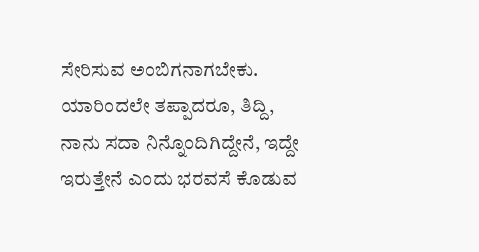ಸೇರಿಸುವ ಅಂಬಿಗನಾಗಬೇಕು. ಯಾರಿಂದಲೇ ತಪ್ಪಾದರೂ, ತಿದ್ದಿ, ನಾನು ಸದಾ ನಿನ್ನೊಂದಿಗಿದ್ದೇನೆ, ಇದ್ದೇ ಇರುತ್ತೇನೆ ಎಂದು ಭರವಸೆ ಕೊಡುವ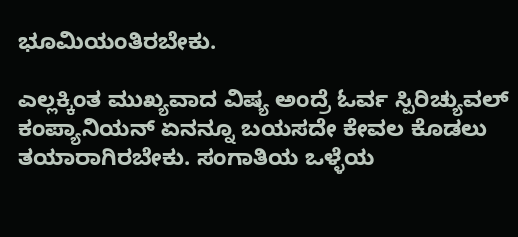ಭೂಮಿಯಂತಿರಬೇಕು.

ಎಲ್ಲಕ್ಕಿಂತ ಮುಖ್ಯವಾದ ವಿಷ್ಯ ಅಂದ್ರೆ ಓರ್ವ ಸ್ಪಿರಿಚ್ಯುವಲ್‌ ಕಂಪ್ಯಾನಿಯನ್‌ ಏನನ್ನೂ ಬಯಸದೇ ಕೇವಲ ಕೊಡಲು ತಯಾರಾಗಿರಬೇಕು. ಸಂಗಾತಿಯ ಒಳ್ಳೆಯ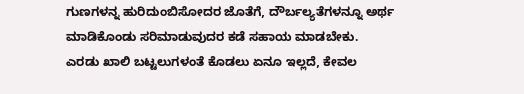ಗುಣಗಳನ್ನ ಹುರಿದುಂಬಿಸೋದರ ಜೊತೆಗೆ, ದೌರ್ಬಲ್ಯತೆಗಳನ್ನೂ ಅರ್ಥ ಮಾಡಿಕೊಂಡು ಸರಿಮಾಡುವುದರ ಕಡೆ ಸಹಾಯ ಮಾಡಬೇಕು. ಎರಡು ಖಾಲಿ ಬಟ್ಟಲುಗಳಂತೆ ಕೊಡಲು ಏನೂ ಇಲ್ಲದೆ, ಕೇವಲ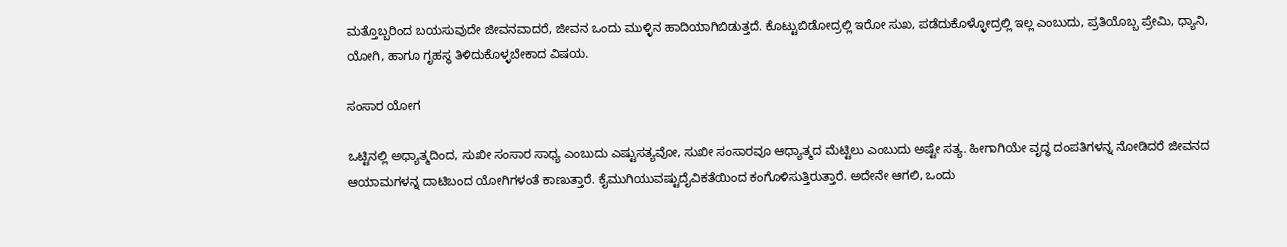ಮತ್ತೊಬ್ಬರಿಂದ ಬಯಸುವುದೇ ಜೀವನವಾದರೆ, ಜೀವನ ಒಂದು ಮುಳ್ಳಿನ ಹಾದಿಯಾಗಿಬಿಡುತ್ತದೆ. ಕೊಟ್ಟುಬಿಡೋದ್ರಲ್ಲಿ ಇರೋ ಸುಖ, ಪಡೆದುಕೊಳ್ಳೋದ್ರಲ್ಲಿ ಇಲ್ಲ ಎಂಬುದು, ಪ್ರತಿಯೊಬ್ಬ ಪ್ರೇಮಿ, ಧ್ಯಾನಿ, ಯೋಗಿ, ಹಾಗೂ ಗೃಹಸ್ಥ ತಿಳಿದುಕೊಳ್ಳಬೇಕಾದ ವಿಷಯ.

ಸಂಸಾರ ಯೋಗ

ಒಟ್ಟಿನಲ್ಲಿ ಅಧ್ಯಾತ್ಮದಿಂದ, ಸುಖೀ ಸಂಸಾರ ಸಾಧ್ಯ ಎಂಬುದು ಎಷ್ಟುಸತ್ಯವೋ, ಸುಖೀ ಸಂಸಾರವೂ ಆಧ್ಯಾತ್ಮದ ಮೆಟ್ಟಿಲು ಎಂಬುದು ಅಷ್ಟೇ ಸತ್ಯ. ಹೀಗಾಗಿಯೇ ವೃದ್ಧ ದಂಪತಿಗಳನ್ನ ನೋಡಿದರೆ ಜೀವನದ ಆಯಾಮಗಳನ್ನ ದಾಟಿಬಂದ ಯೋಗಿಗಳಂತೆ ಕಾಣುತ್ತಾರೆ. ಕೈಮುಗಿಯುವಷ್ಟುದೈವಿಕತೆಯಿಂದ ಕಂಗೊಳಿಸುತ್ತಿರುತ್ತಾರೆ. ಅದೇನೇ ಆಗಲಿ, ಒಂದು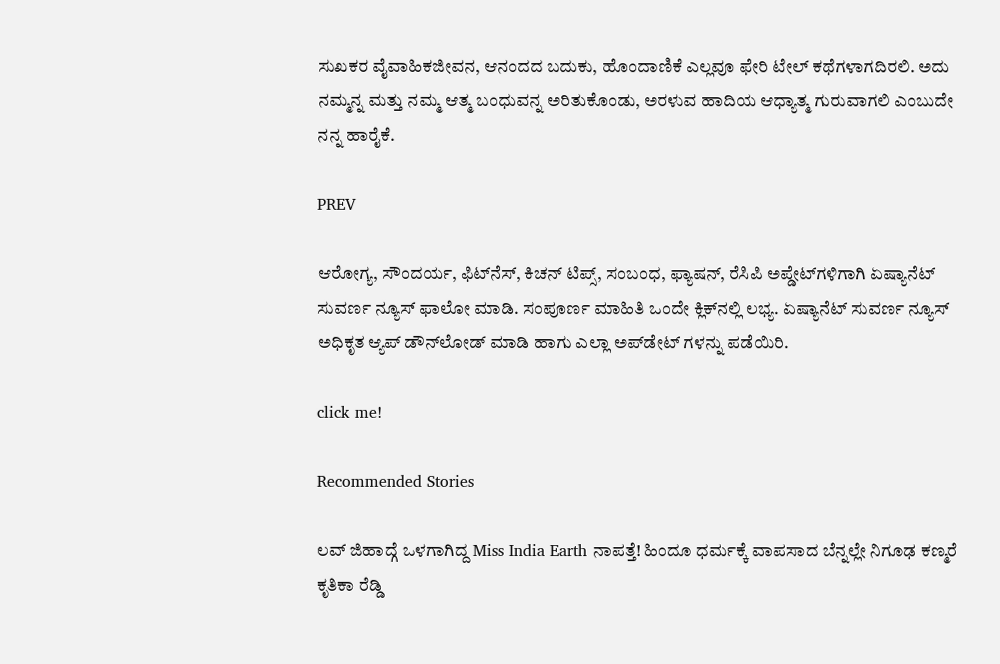ಸುಖಕರ ವೈವಾಹಿಕಜೀವನ, ಆನಂದದ ಬದುಕು, ಹೊಂದಾಣಿಕೆ ಎಲ್ಲವೂ ಫೇರಿ ಟೇಲ್‌ ಕಥೆಗಳಾಗದಿರಲಿ. ಅದು ನಮ್ಮನ್ನ ಮತ್ತು ನಮ್ಮ ಆತ್ಮ ಬಂಧುವನ್ನ ಅರಿತುಕೊಂಡು, ಅರಳುವ ಹಾದಿಯ ಆಧ್ಯಾತ್ಮ ಗುರುವಾಗಲಿ ಎಂಬುದೇ ನನ್ನ ಹಾರೈಕೆ.

PREV

ಆರೋಗ್ಯ, ಸೌಂದರ್ಯ, ಫಿಟ್‌ನೆಸ್, ಕಿಚನ್ ಟಿಪ್ಸ್‌, ಸಂಬಂಧ, ಫ್ಯಾಷನ್, ರೆಸಿಪಿ ಅಪ್ಡೇಟ್‌ಗಳಿಗಾಗಿ ಏಷ್ಯಾನೆಟ್ ಸುವರ್ಣ ನ್ಯೂಸ್‌ ಫಾಲೋ ಮಾಡಿ. ಸಂಪೂರ್ಣ ಮಾಹಿತಿ ಒಂದೇ ಕ್ಲಿಕ್‌ನಲ್ಲಿ ಲಭ್ಯ. ಏಷ್ಯಾನೆಟ್ ಸುವರ್ಣ ನ್ಯೂಸ್ ಅಧಿಕೃತ ಆ್ಯಪ್ ಡೌನ್‌ಲೋಡ್ ಮಾಡಿ ಹಾಗು ಎಲ್ಲಾ ಅಪ್‌ಡೇಟ್ ಗಳನ್ನು ಪಡೆಯಿರಿ.

click me!

Recommended Stories

ಲವ್ ಜಿಹಾದ್ಗೆ ಒಳಗಾಗಿದ್ದ Miss India Earth ನಾಪತ್ತೆ! ಹಿಂದೂ ಧರ್ಮಕ್ಕೆ ವಾಪಸಾದ ಬೆನ್ನಲ್ಲೇ ನಿಗೂಢ ಕಣ್ಮರೆ
ಕೃತಿಕಾ ರೆಡ್ಡಿ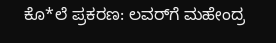ಕೊ*ಲೆ ಪ್ರಕರಣ: ಲವರ್‌ಗೆ ಮಹೇಂದ್ರ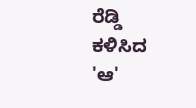ರೆಡ್ಡಿ ಕಳಿಸಿದ 'ಆ'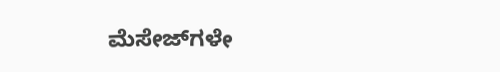ಮೆಸೇಜ್‌ಗಳೇ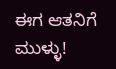ಈಗ ಆತನಿಗೆ ಮುಳ್ಳು!